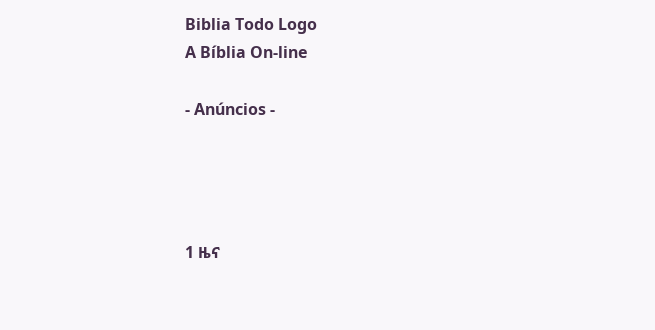Biblia Todo Logo
A Bíblia On-line

- Anúncios -




1 ዜና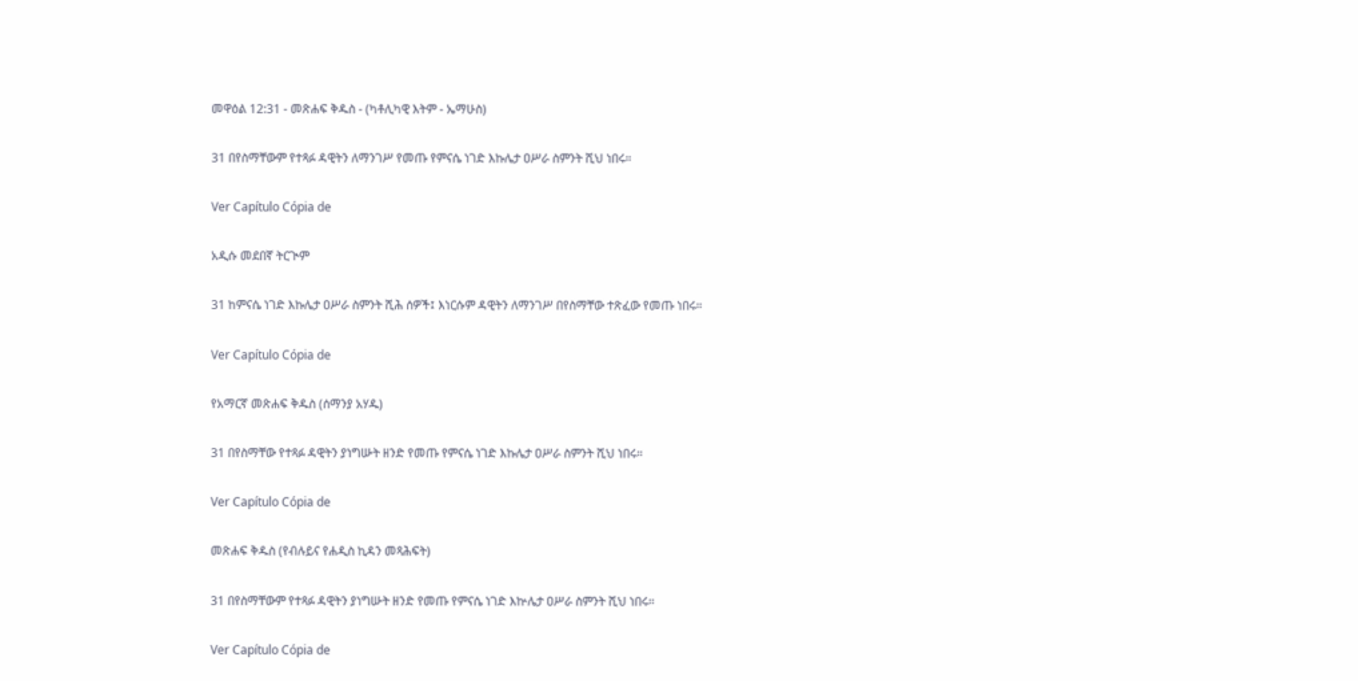መዋዕል 12:31 - መጽሐፍ ቅዱስ - (ካቶሊካዊ እትም - ኤማሁስ)

31 በየስማቸውም የተጻፉ ዳዊትን ለማንገሥ የመጡ የምናሴ ነገድ እኩሌታ ዐሥራ ስምንት ሺህ ነበሩ።

Ver Capítulo Cópia de

አዲሱ መደበኛ ትርጒም

31 ከምናሴ ነገድ እኩሌታ ዐሥራ ስምንት ሺሕ ሰዎች፤ እነርሱም ዳዊትን ለማንገሥ በየስማቸው ተጽፈው የመጡ ነበሩ።

Ver Capítulo Cópia de

የአማርኛ መጽሐፍ ቅዱስ (ሰማንያ አሃዱ)

31 በየስማቸው የተጻፉ ዳዊትን ያነግሡት ዘንድ የመጡ የምናሴ ነገድ እኩሌታ ዐሥራ ስምንት ሺህ ነበሩ።

Ver Capítulo Cópia de

መጽሐፍ ቅዱስ (የብሉይና የሐዲስ ኪዳን መጻሕፍት)

31 በየስማቸውም የተጻፉ ዳዊትን ያነግሡት ዘንድ የመጡ የምናሴ ነገድ እኵሌታ ዐሥራ ስምንት ሺህ ነበሩ።

Ver Capítulo Cópia de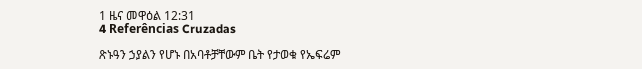1 ዜና መዋዕል 12:31
4 Referências Cruzadas

ጽኑዓን ኃያልን የሆኑ በአባቶቻቸውም ቤት የታወቁ የኤፍሬም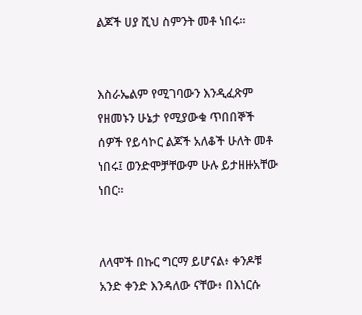ልጆች ሀያ ሺህ ስምንት መቶ ነበሩ።


እስራኤልም የሚገባውን እንዲፈጽም የዘመኑን ሁኔታ የሚያውቁ ጥበበኞች ሰዎች የይሳኮር ልጆች አለቆች ሁለት መቶ ነበሩ፤ ወንድሞቻቸውም ሁሉ ይታዘዙአቸው ነበር።


ለላሞች በኩር ግርማ ይሆናል፥ ቀንዶቹ አንድ ቀንድ እንዳለው ናቸው፥ በእነርሱ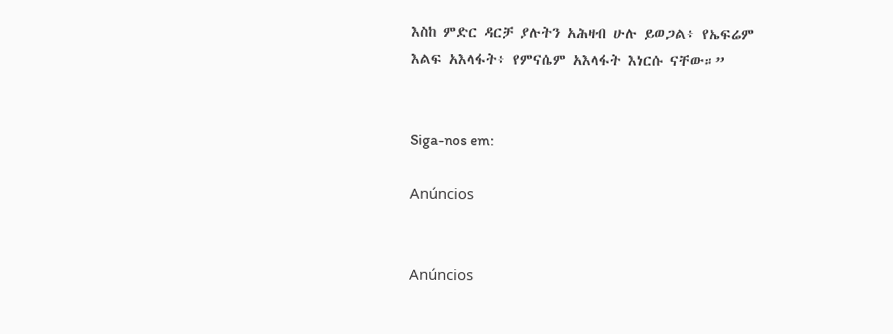እስከ ምድር ዳርቻ ያሉትን አሕዛብ ሁሉ ይወጋል፥ የኤፍሬም እልፍ አእላፋት፥ የምናሴም አእላፋት እነርሱ ናቸው።”


Siga-nos em:

Anúncios


Anúncios